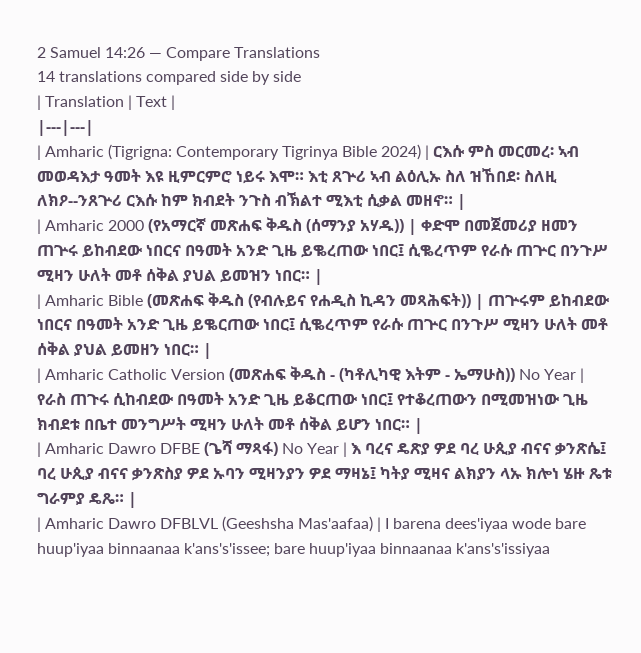2 Samuel 14:26 — Compare Translations
14 translations compared side by side
| Translation | Text |
|---|---|
| Amharic (Tigrigna: Contemporary Tigrinya Bible 2024) | ርእሱ ምስ መርመረ፡ ኣብ መወዳእታ ዓመት እዩ ዚምርምሮ ነይሩ እሞ። እቲ ጸጕሪ ኣብ ልዕሊኡ ስለ ዝኸበደ፡ ስለዚ ለክዖ--ንጸጕሪ ርእሱ ከም ክብደት ንጉስ ብኽልተ ሚእቲ ሲቃል መዘኖ። |
| Amharic 2000 (የአማርኛ መጽሐፍ ቅዱስ (ሰማንያ አሃዱ)) | ቀድሞ በመጀመሪያ ዘመን ጠጕሩ ይከብደው ነበርና በዓመት አንድ ጊዜ ይቈረጠው ነበር፤ ሲቈረጥም የራሱ ጠጕር በንጉሥ ሚዛን ሁለት መቶ ሰቅል ያህል ይመዝን ነበር። |
| Amharic Bible (መጽሐፍ ቅዱስ (የብሉይና የሐዲስ ኪዳን መጻሕፍት)) | ጠጕሩም ይከብደው ነበርና በዓመት አንድ ጊዜ ይቈርጠው ነበር፤ ሲቈረጥም የራሱ ጠጕር በንጉሥ ሚዛን ሁለት መቶ ሰቅል ያህል ይመዘን ነበር። |
| Amharic Catholic Version (መጽሐፍ ቅዱስ - (ካቶሊካዊ እትም - ኤማሁስ)) No Year | የራስ ጠጉሩ ሲከብደው በዓመት አንድ ጊዜ ይቆርጠው ነበር፤ የተቆረጠውን በሚመዝነው ጊዜ ክብደቱ በቤተ መንግሥት ሚዛን ሁለት መቶ ሰቅል ይሆን ነበር። |
| Amharic Dawro DFBE (ጌሻ ማጻፋ) No Year | እ ባረና ዴጽያ ዎደ ባረ ሁጲያ ብናና ቃንጽሴ፤ ባረ ሁጲያ ብናና ቃንጽስያ ዎደ ኡባን ሚዛንያን ዎደ ማዛኔ፤ ካትያ ሚዛና ልክያን ላኡ ክሎነ ሄዙ ጼቱ ግራምያ ዴጼ። |
| Amharic Dawro DFBLVL (Geeshsha Mas'aafaa) | I barena dees'iyaa wode bare huup'iyaa binnaanaa k'ans's'issee; bare huup'iyaa binnaanaa k'ans's'issiyaa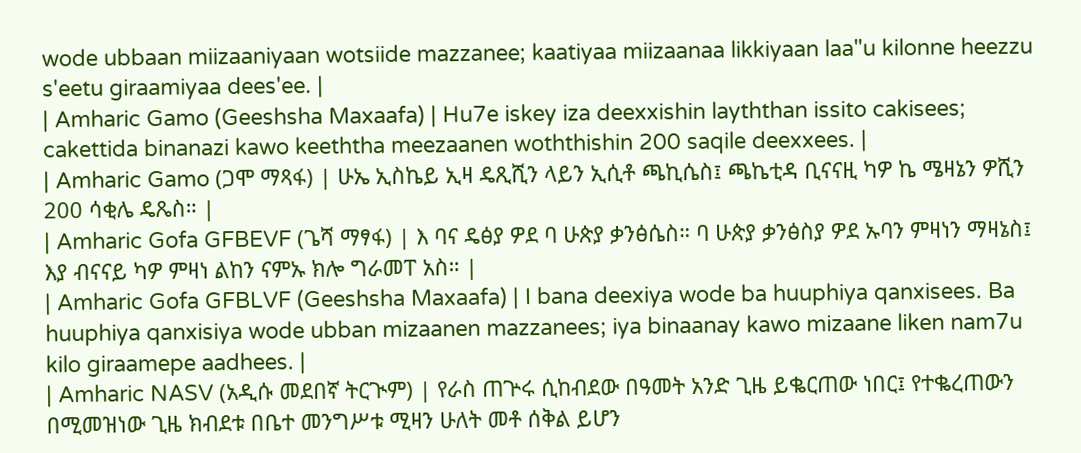wode ubbaan miizaaniyaan wotsiide mazzanee; kaatiyaa miizaanaa likkiyaan laa"u kilonne heezzu s'eetu giraamiyaa dees'ee. |
| Amharic Gamo (Geeshsha Maxaafa) | Hu7e iskey iza deexxishin layththan issito cakisees; cakettida binanazi kawo keeththa meezaanen woththishin 200 saqile deexxees. |
| Amharic Gamo (ጋሞ ማጻፋ) | ሁኤ ኢስኬይ ኢዛ ዴጺሺን ላይን ኢሲቶ ጫኪሴስ፤ ጫኬቲዳ ቢናናዚ ካዎ ኬ ሜዛኔን ዎሺን 200 ሳቂሌ ዴጼስ። |
| Amharic Gofa GFBEVF (ጌሻ ማፃፋ) | እ ባና ዴፅያ ዎደ ባ ሁጵያ ቃንፅሴስ። ባ ሁጵያ ቃንፅስያ ዎደ ኡባን ምዛነን ማዛኔስ፤ እያ ብናናይ ካዎ ምዛነ ልከን ናምኡ ክሎ ግራመፐ አስ። |
| Amharic Gofa GFBLVF (Geeshsha Maxaafa) | I bana deexiya wode ba huuphiya qanxisees. Ba huuphiya qanxisiya wode ubban mizaanen mazzanees; iya binaanay kawo mizaane liken nam7u kilo giraamepe aadhees. |
| Amharic NASV (አዲሱ መደበኛ ትርጒም) | የራስ ጠጕሩ ሲከብደው በዓመት አንድ ጊዜ ይቈርጠው ነበር፤ የተቈረጠውን በሚመዝነው ጊዜ ክብደቱ በቤተ መንግሥቱ ሚዛን ሁለት መቶ ሰቅል ይሆን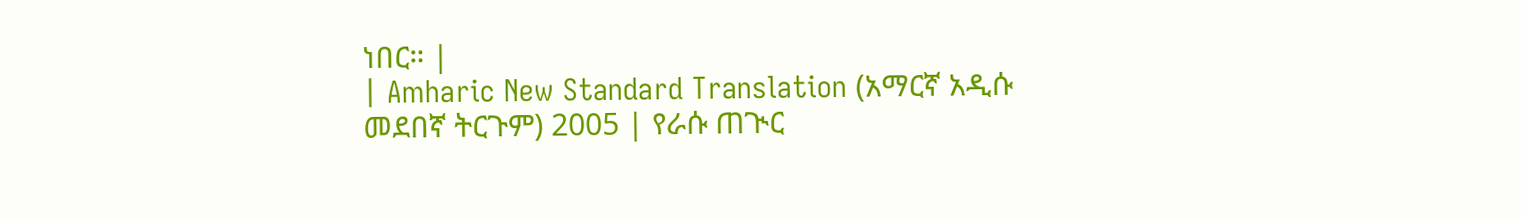ነበር። |
| Amharic New Standard Translation (አማርኛ አዲሱ መደበኛ ትርጉም) 2005 | የራሱ ጠጒር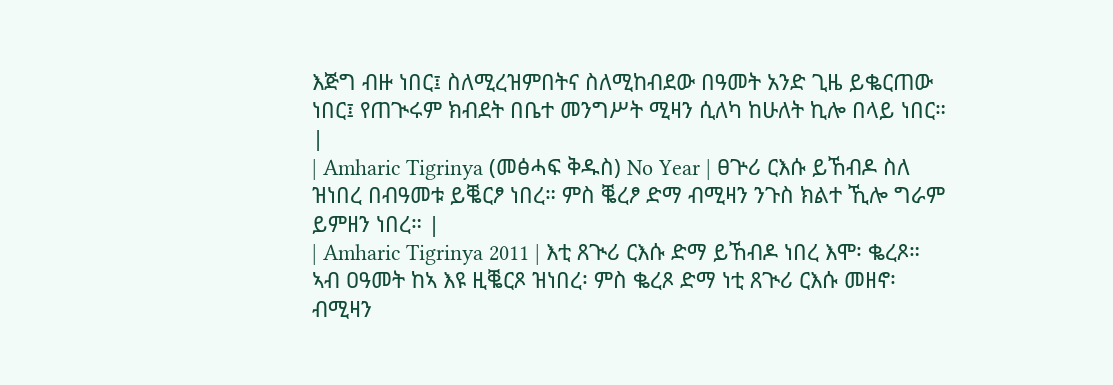እጅግ ብዙ ነበር፤ ስለሚረዝምበትና ስለሚከብደው በዓመት አንድ ጊዜ ይቈርጠው ነበር፤ የጠጒሩም ክብደት በቤተ መንግሥት ሚዛን ሲለካ ከሁለት ኪሎ በላይ ነበር። |
| Amharic Tigrinya (መፅሓፍ ቅዱስ) No Year | ፀጕሪ ርእሱ ይኸብዶ ስለ ዝነበረ በብዓመቱ ይቘርፆ ነበረ። ምስ ቘረፆ ድማ ብሚዛን ንጉስ ክልተ ኺሎ ግራም ይምዘን ነበረ። |
| Amharic Tigrinya 2011 | እቲ ጸጒሪ ርእሱ ድማ ይኸብዶ ነበረ እሞ፡ ቈረጾ። ኣብ ዐዓመት ከኣ እዩ ዚቘርጾ ዝነበረ፡ ምስ ቈረጾ ድማ ነቲ ጸጒሪ ርእሱ መዘኖ፡ ብሚዛን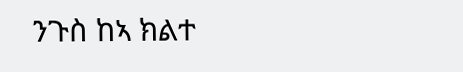ንጉስ ከኣ ክልተ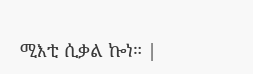ሚእቲ ሲቃል ኰነ። |